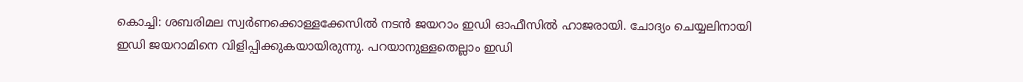കൊച്ചി: ശബരിമല സ്വർണക്കൊള്ളക്കേസിൽ നടൻ ജയറാം ഇഡി ഓഫീസിൽ ഹാജരായി. ചോദ്യം ചെയ്യലിനായി ഇഡി ജയറാമിനെ വിളിപ്പിക്കുകയായിരുന്നു. പറയാനുള്ളതെല്ലാം ഇഡി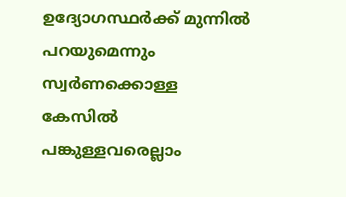ഉദ്യോഗസ്ഥർക്ക് മുന്നിൽ പറയുമെന്നും സ്വർണക്കൊള്ള കേസിൽ പങ്കുള്ളവരെല്ലാം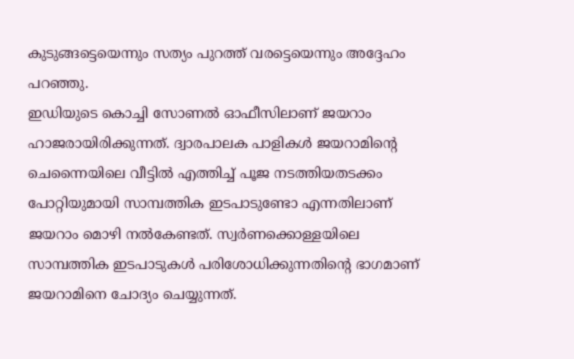കുടുങ്ങട്ടെയെന്നും സത്യം പുറത്ത് വരട്ടെയെന്നും അദ്ദേഹം പറഞ്ഞു.
ഇഡിയുടെ കൊച്ചി സോണൽ ഓഫീസിലാണ് ജയറാം ഹാജരായിരിക്കുന്നത്. ദ്വാരപാലക പാളികൾ ജയറാമിന്റെ ചെന്നൈയിലെ വീട്ടിൽ എത്തിച്ച് പൂജ നടത്തിയതടക്കം പോറ്റിയുമായി സാമ്പത്തിക ഇടപാടുണ്ടോ എന്നതിലാണ് ജയറാം മൊഴി നൽകേണ്ടത്. സ്വർണക്കൊള്ളയിലെ സാമ്പത്തിക ഇടപാടുകൾ പരിശോധിക്കുന്നതിന്റെ ഭാഗമാണ് ജയറാമിനെ ചോദ്യം ചെയ്യുന്നത്.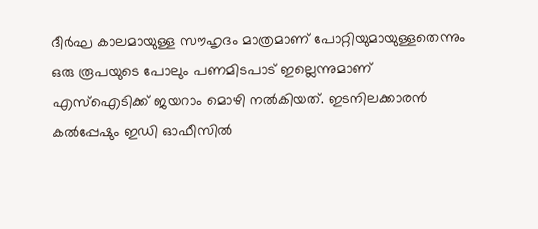ദീർഘ കാലമായുള്ള സൗഹൃദം മാത്രമാണ് പോറ്റിയുമായുള്ളതെന്നും ഒരു രൂപയുടെ പോലും പണമിടപാട് ഇല്ലെന്നുമാണ് എസ്ഐടിക്ക് ജയറാം മൊഴി നൽകിയത്. ഇടനിലക്കാരൻ കൽപ്പേഷും ഇഡി ഓഫീസിൽ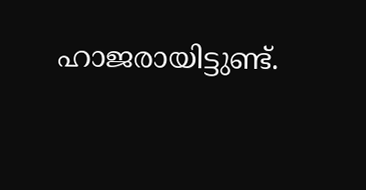ഹാജരായിട്ടുണ്ട്.